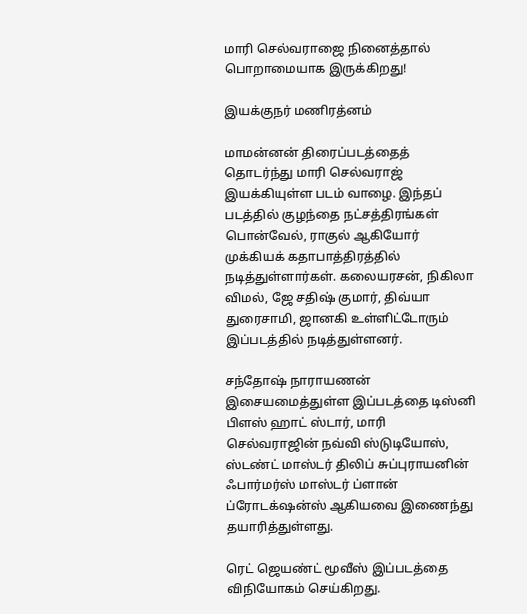மாரி செல்வராஜை நினைத்தால் பொறாமையாக இருக்கிறது!

இயக்குநர் மணிரத்னம்

மாமன்னன் திரைப்படத்தைத் தொடர்ந்து மாரி செல்வராஜ் இயக்கியுள்ள படம் வாழை. இந்தப் படத்தில் குழந்தை நட்சத்திரங்கள் பொன்வேல், ராகுல் ஆகியோர் முக்கியக் கதாபாத்திரத்தில் நடித்துள்ளார்கள். கலையரசன், நிகிலா விமல், ஜே சதிஷ் குமார், திவ்யா துரைசாமி, ஜானகி உள்ளிட்டோரும் இப்படத்தில் நடித்துள்ளனர்.

சந்தோஷ் நாராயணன் இசையமைத்துள்ள இப்படத்தை டிஸ்னி பிளஸ் ஹாட் ஸ்டார், மாரி செல்வராஜின் நவ்வி ஸ்டுடியோஸ், ஸ்டண்ட் மாஸ்டர் திலிப் சுப்புராயனின் ஃபார்மர்ஸ் மாஸ்டர் ப்ளான் ப்ரோடக்‌ஷன்ஸ் ஆகியவை இணைந்து தயாரித்துள்ளது.

ரெட் ஜெயண்ட் மூவீஸ் இப்படத்தை விநியோகம் செய்கிறது.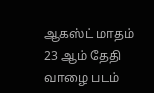ஆகஸ்ட் மாதம் 23 ஆம் தேதி வாழை படம்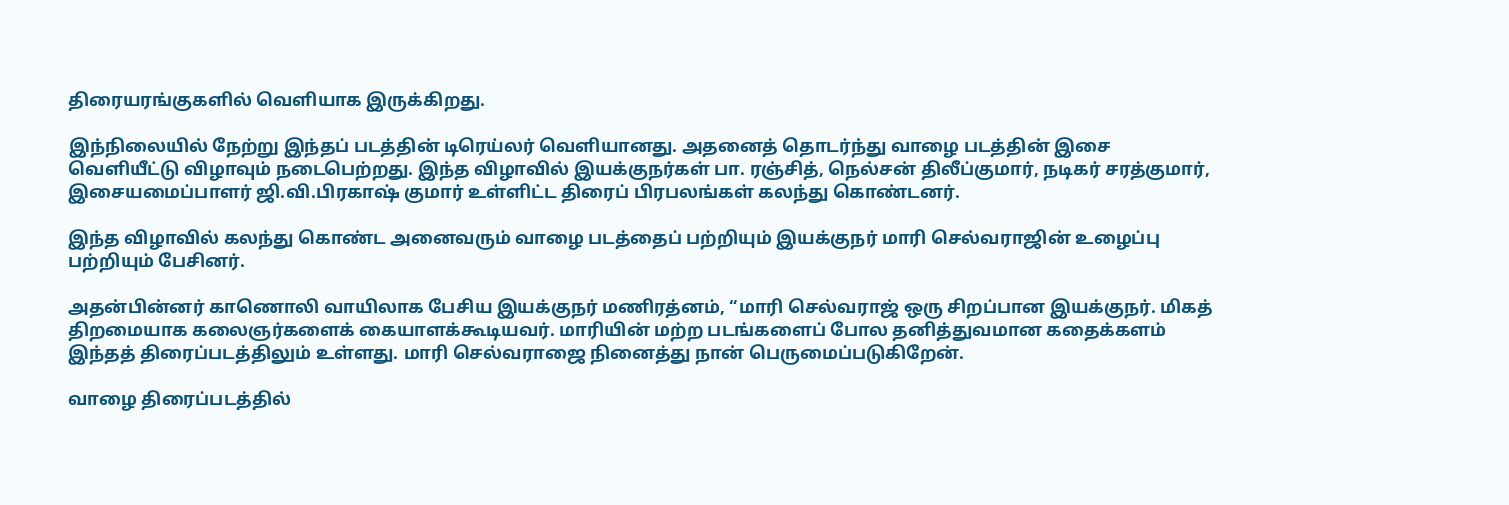திரையரங்குகளில் வெளியாக இருக்கிறது.

இந்நிலையில் நேற்று இந்தப் படத்தின் டிரெய்லர் வெளியானது. அதனைத் தொடர்ந்து வாழை படத்தின் இசை வெளியீட்டு விழாவும் நடைபெற்றது. இந்த விழாவில் இயக்குநர்கள் பா. ரஞ்சித், நெல்சன் திலீப்குமார், நடிகர் சரத்குமார், இசையமைப்பாளர் ஜி.வி.பிரகாஷ் குமார் உள்ளிட்ட திரைப் பிரபலங்கள் கலந்து கொண்டனர்.

இந்த விழாவில் கலந்து கொண்ட அனைவரும் வாழை படத்தைப் பற்றியும் இயக்குநர் மாரி செல்வராஜின் உழைப்பு பற்றியும் பேசினர்.

அதன்பின்னர் காணொலி வாயிலாக பேசிய இயக்குநர் மணிரத்னம், “மாரி செல்வராஜ் ஒரு சிறப்பான இயக்குநர். மிகத் திறமையாக கலைஞர்களைக் கையாளக்கூடியவர். மாரியின் மற்ற படங்களைப் போல தனித்துவமான கதைக்களம் இந்தத் திரைப்படத்திலும் உள்ளது. மாரி செல்வராஜை நினைத்து நான் பெருமைப்படுகிறேன்.

வாழை திரைப்படத்தில்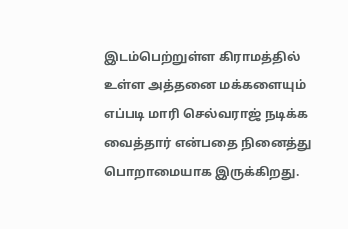இடம்பெற்றுள்ள கிராமத்தில் உள்ள அத்தனை மக்களையும் எப்படி மாரி செல்வராஜ் நடிக்க வைத்தார் என்பதை நினைத்து பொறாமையாக இருக்கிறது.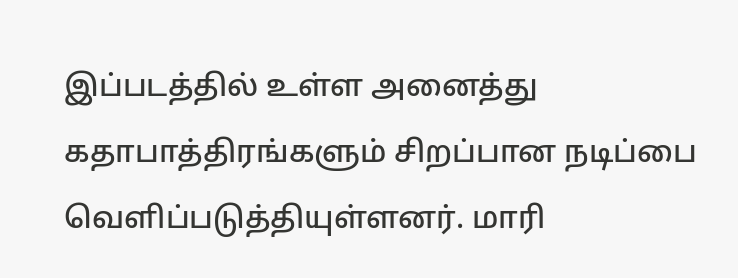இப்படத்தில் உள்ள அனைத்து கதாபாத்திரங்களும் சிறப்பான நடிப்பை வெளிப்படுத்தியுள்ளனர். மாரி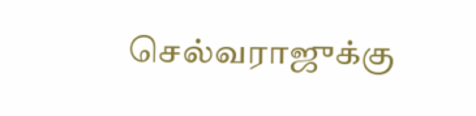செல்வராஜுக்கு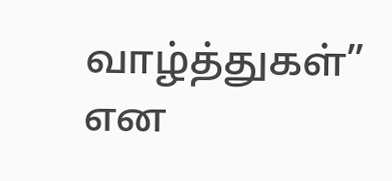வாழ்த்துகள்” என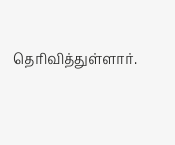தெரிவித்துள்ளார்.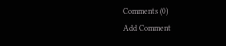Comments (0)
Add Comment